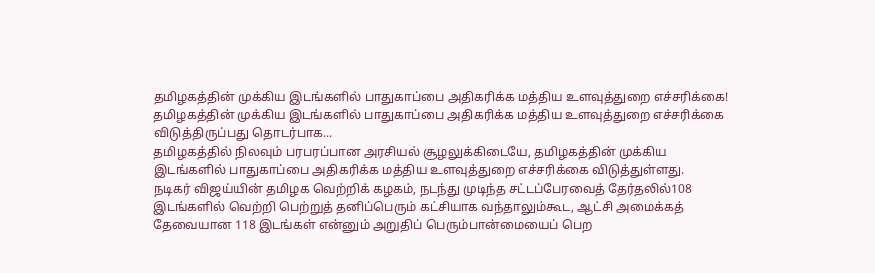தமிழகத்தின் முக்கிய இடங்களில் பாதுகாப்பை அதிகரிக்க மத்திய உளவுத்துறை எச்சரிக்கை!
தமிழகத்தின் முக்கிய இடங்களில் பாதுகாப்பை அதிகரிக்க மத்திய உளவுத்துறை எச்சரிக்கை விடுத்திருப்பது தொடர்பாக...
தமிழகத்தில் நிலவும் பரபரப்பான அரசியல் சூழலுக்கிடையே, தமிழகத்தின் முக்கிய இடங்களில் பாதுகாப்பை அதிகரிக்க மத்திய உளவுத்துறை எச்சரிக்கை விடுத்துள்ளது.
நடிகர் விஜய்யின் தமிழக வெற்றிக் கழகம், நடந்து முடிந்த சட்டப்பேரவைத் தேர்தலில்108 இடங்களில் வெற்றி பெற்றுத் தனிப்பெரும் கட்சியாக வந்தாலும்கூட, ஆட்சி அமைக்கத் தேவையான 118 இடங்கள் என்னும் அறுதிப் பெரும்பான்மையைப் பெற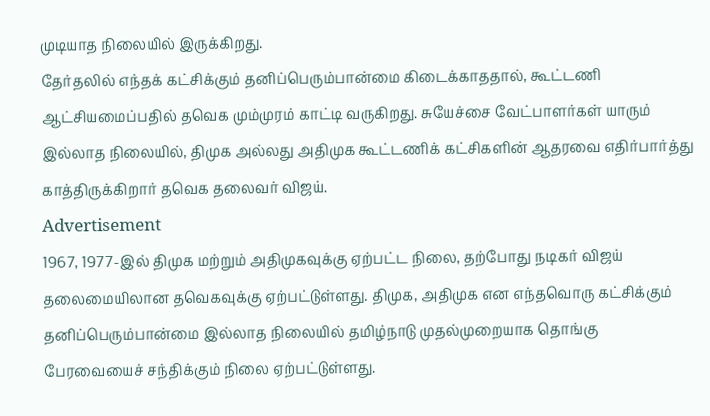முடியாத நிலையில் இருக்கிறது.
தேர்தலில் எந்தக் கட்சிக்கும் தனிப்பெரும்பான்மை கிடைக்காததால், கூட்டணி ஆட்சியமைப்பதில் தவெக மும்முரம் காட்டி வருகிறது. சுயேச்சை வேட்பாளர்கள் யாரும் இல்லாத நிலையில், திமுக அல்லது அதிமுக கூட்டணிக் கட்சிகளின் ஆதரவை எதிர்பார்த்து காத்திருக்கிறார் தவெக தலைவர் விஜய்.
Advertisement
1967, 1977-இல் திமுக மற்றும் அதிமுகவுக்கு ஏற்பட்ட நிலை, தற்போது நடிகர் விஜய் தலைமையிலான தவெகவுக்கு ஏற்பட்டுள்ளது. திமுக, அதிமுக என எந்தவொரு கட்சிக்கும் தனிப்பெரும்பான்மை இல்லாத நிலையில் தமிழ்நாடு முதல்முறையாக தொங்கு பேரவையைச் சந்திக்கும் நிலை ஏற்பட்டுள்ளது.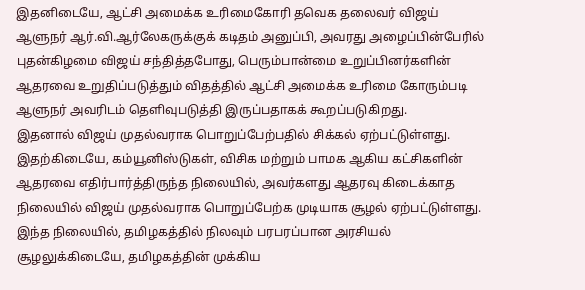இதனிடையே, ஆட்சி அமைக்க உரிமைகோரி தவெக தலைவர் விஜய் ஆளுநர் ஆர்.வி.ஆர்லேகருக்குக் கடிதம் அனுப்பி, அவரது அழைப்பின்பேரில் புதன்கிழமை விஜய் சந்தித்தபோது, பெரும்பான்மை உறுப்பினர்களின் ஆதரவை உறுதிப்படுத்தும் விதத்தில் ஆட்சி அமைக்க உரிமை கோரும்படி ஆளுநர் அவரிடம் தெளிவுபடுத்தி இருப்பதாகக் கூறப்படுகிறது.
இதனால் விஜய் முதல்வராக பொறுப்பேற்பதில் சிக்கல் ஏற்பட்டுள்ளது. இதற்கிடையே, கம்யூனிஸ்டுகள், விசிக மற்றும் பாமக ஆகிய கட்சிகளின் ஆதரவை எதிர்பார்த்திருந்த நிலையில், அவர்களது ஆதரவு கிடைக்காத நிலையில் விஜய் முதல்வராக பொறுப்பேற்க முடியாக சூழல் ஏற்பட்டுள்ளது.
இந்த நிலையில், தமிழகத்தில் நிலவும் பரபரப்பான அரசியல் சூழலுக்கிடையே, தமிழகத்தின் முக்கிய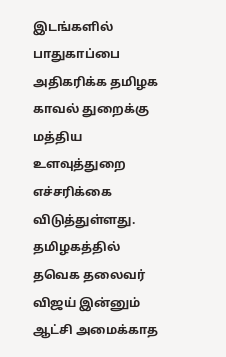இடங்களில் பாதுகாப்பை அதிகரிக்க தமிழக காவல் துறைக்கு மத்திய உளவுத்துறை எச்சரிக்கை விடுத்துள்ளது.
தமிழகத்தில் தவெக தலைவர் விஜய் இன்னும் ஆட்சி அமைக்காத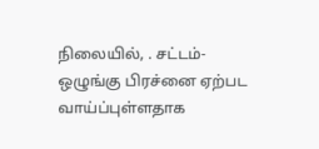நிலையில், . சட்டம்-ஒழுங்கு பிரச்னை ஏற்பட வாய்ப்புள்ளதாக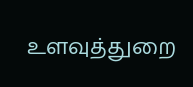உளவுத்துறை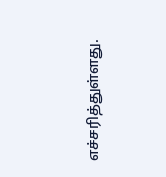எச்சரித்துள்ளது.